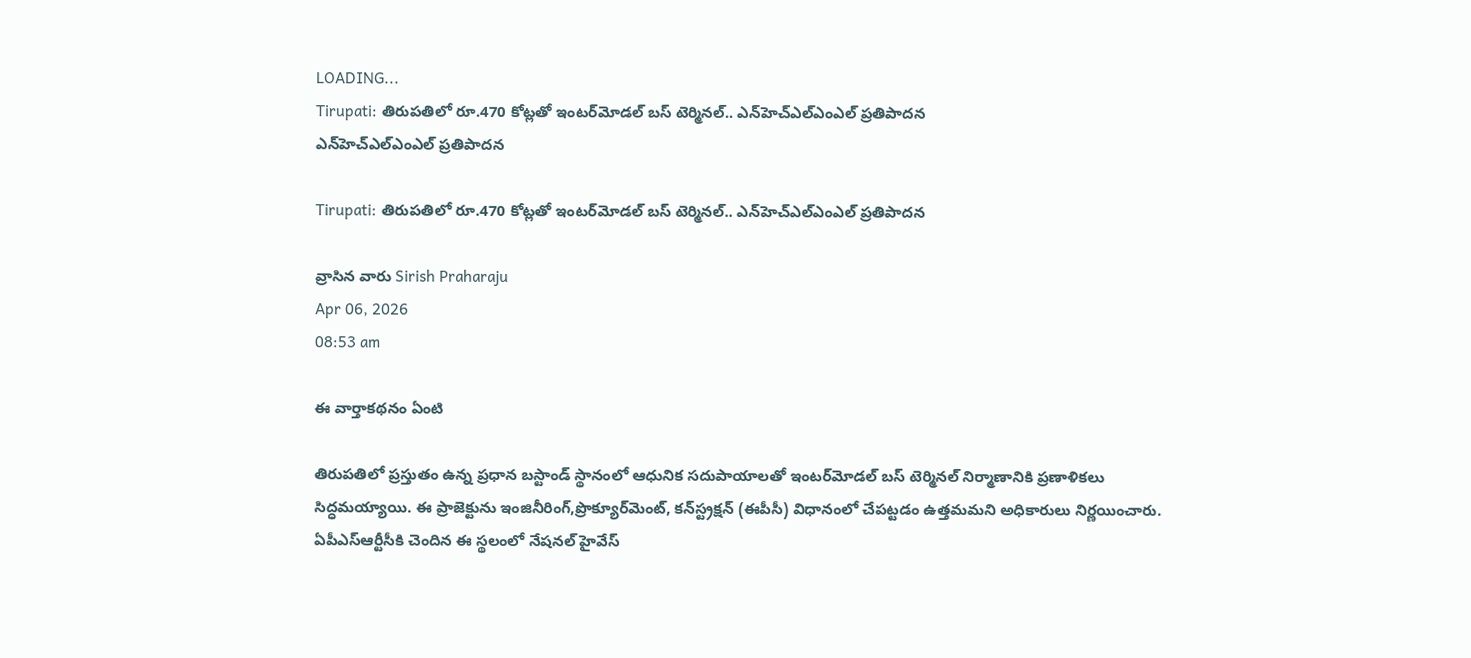LOADING...
Tirupati: తిరుపతిలో రూ.470 కోట్లతో ఇంటర్‌మోడల్ బస్ టెర్మినల్.. ఎన్‌హెచ్‌ఎల్‌ఎంఎల్‌ ప్రతిపాదన
ఎన్‌హెచ్‌ఎల్‌ఎంఎల్‌ ప్రతిపాదన

Tirupati: తిరుపతిలో రూ.470 కోట్లతో ఇంటర్‌మోడల్ బస్ టెర్మినల్.. ఎన్‌హెచ్‌ఎల్‌ఎంఎల్‌ ప్రతిపాదన

వ్రాసిన వారు Sirish Praharaju
Apr 06, 2026
08:53 am

ఈ వార్తాకథనం ఏంటి

తిరుపతిలో ప్రస్తుతం ఉన్న ప్రధాన బస్టాండ్ స్థానంలో ఆధునిక సదుపాయాలతో ఇంటర్‌మోడల్ బస్ టెర్మినల్ నిర్మాణానికి ప్రణాళికలు సిద్ధమయ్యాయి. ఈ ప్రాజెక్టును ఇంజినీరింగ్,ప్రొక్యూర్‌మెంట్, కన్‌స్ట్రక్షన్ (ఈపీసీ) విధానంలో చేపట్టడం ఉత్తమమని అధికారులు నిర్ణయించారు. ఏపీఎస్‌ఆర్టీసీకి చెందిన ఈ స్థలంలో నేషనల్ హైవేస్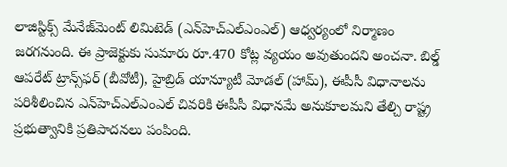లాజిస్టిక్స్ మేనేజ్‌మెంట్ లిమిటెడ్ (ఎన్‌హెచ్‌ఎల్‌ఎంఎల్) ఆధ్వర్యంలో నిర్మాణం జరగనుంది. ఈ ప్రాజెక్టుకు సుమారు రూ.470 కోట్ల వ్యయం అవుతుందని అంచనా. బిల్డ్ ఆపరేట్ ట్రాన్స్‌ఫర్ (బీవోటీ), హైబ్రిడ్ యాన్యూటీ మోడల్ (హామ్), ఈపీసీ విధానాలను పరిశీలించిన ఎన్‌హెచ్‌ఎల్‌ఎంఎల్ చివరికి ఈపీసీ విధానమే అనుకూలమని తేల్చి రాష్ట్ర ప్రభుత్వానికి ప్రతిపాదనలు పంపింది.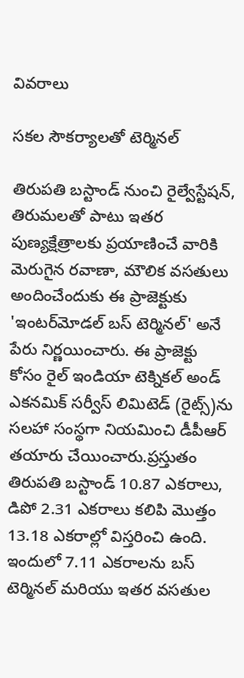వివరాలు

సకల సౌకర్యాలతో టెర్మినల్

తిరుపతి బస్టాండ్ నుంచి రైల్వేస్టేషన్, తిరుమలతో పాటు ఇతర పుణ్యక్షేత్రాలకు ప్రయాణించే వారికి మెరుగైన రవాణా, మౌలిక వసతులు అందించేందుకు ఈ ప్రాజెక్టుకు 'ఇంటర్‌మోడల్ బస్ టెర్మినల్' అనే పేరు నిర్ణయించారు. ఈ ప్రాజెక్టు కోసం రైల్ ఇండియా టెక్నికల్ అండ్ ఎకనమిక్ సర్వీస్ లిమిటెడ్ (రైట్స్)ను సలహా సంస్థగా నియమించి డీపీఆర్ తయారు చేయించారు.ప్రస్తుతం తిరుపతి బస్టాండ్ 10.87 ఎకరాలు, డిపో 2.31 ఎకరాలు కలిపి మొత్తం 13.18 ఎకరాల్లో విస్తరించి ఉంది. ఇందులో 7.11 ఎకరాలను బస్ టెర్మినల్ మరియు ఇతర వసతుల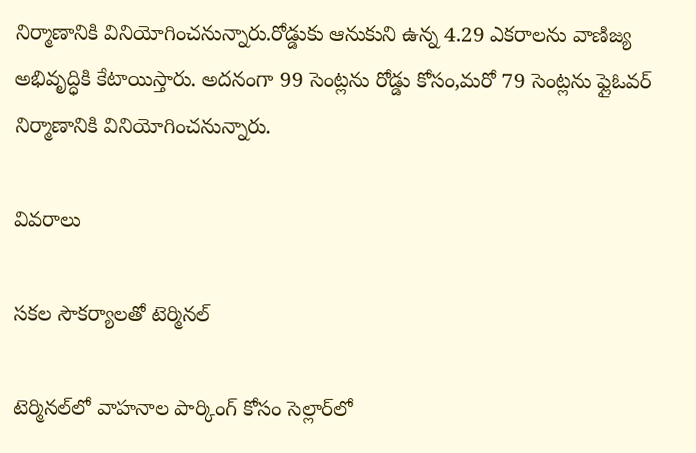నిర్మాణానికి వినియోగించనున్నారు.రోడ్డుకు ఆనుకుని ఉన్న 4.29 ఎకరాలను వాణిజ్య అభివృద్ధికి కేటాయిస్తారు. అదనంగా 99 సెంట్లను రోడ్డు కోసం,మరో 79 సెంట్లను ఫ్లైఓవర్ నిర్మాణానికి వినియోగించనున్నారు.

వివరాలు

సకల సౌకర్యాలతో టెర్మినల్

టెర్మినల్‌లో వాహనాల పార్కింగ్ కోసం సెల్లార్‌లో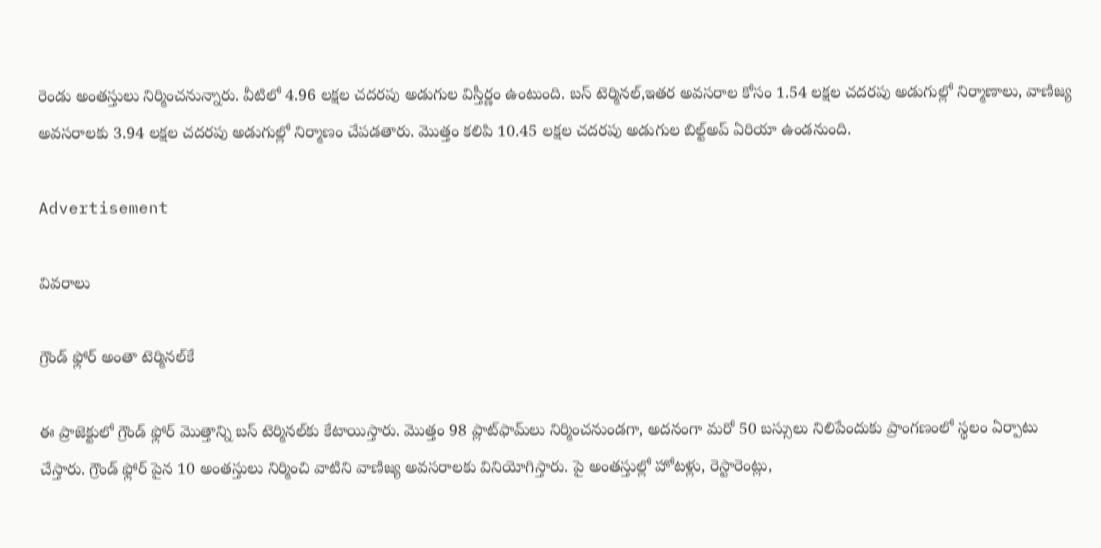రెండు అంతస్తులు నిర్మించనున్నారు. వీటిలో 4.96 లక్షల చదరపు అడుగుల విస్తీర్ణం ఉంటుంది. బస్ టెర్మినల్,ఇతర అవసరాల కోసం 1.54 లక్షల చదరపు అడుగుల్లో నిర్మాణాలు, వాణిజ్య అవసరాలకు 3.94 లక్షల చదరపు అడుగుల్లో నిర్మాణం చేపడతారు. మొత్తం కలిపి 10.45 లక్షల చదరపు అడుగుల బిల్ట్‌అప్ ఏరియా ఉండనుంది.

Advertisement

వివరాలు

గ్రౌండ్ ఫ్లోర్ అంతా టెర్మినల్‌కే

ఈ ప్రాజెక్టులో గ్రౌండ్ ఫ్లోర్ మొత్తాన్ని బస్ టెర్మినల్‌కు కేటాయిస్తారు. మొత్తం 98 ప్లాట్‌ఫామ్‌లు నిర్మించనుండగా, అదనంగా మరో 50 బస్సులు నిలిపేందుకు ప్రాంగణంలో స్థలం ఏర్పాటు చేస్తారు. గ్రౌండ్ ఫ్లోర్ పైన 10 అంతస్తులు నిర్మించి వాటిని వాణిజ్య అవసరాలకు వినియోగిస్తారు. పై అంతస్తుల్లో హోటళ్లు, రెస్టారెంట్లు,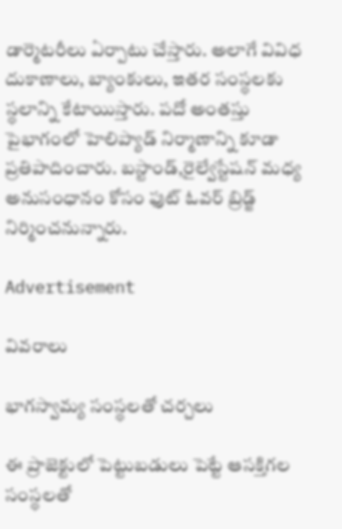డార్మెటరీలు ఏర్పాటు చేస్తారు. అలాగే వివిధ దుకాణాలు, బ్యాంకులు, ఇతర సంస్థలకు స్థలాన్ని కేటాయిస్తారు. పదో అంతస్తు పైభాగంలో హెలిప్యాడ్ నిర్మాణాన్ని కూడా ప్రతిపాదించారు. బస్టాండ్,రైల్వేస్టేషన్ మధ్య అనుసంధానం కోసం ఫుట్ ఓవర్ బ్రిడ్జ్ నిర్మించనున్నారు.

Advertisement

వివరాలు

భాగస్వామ్య సంస్థలతో చర్చలు

ఈ ప్రాజెక్టులో పెట్టుబడులు పెట్టే ఆసక్తిగల సంస్థలతో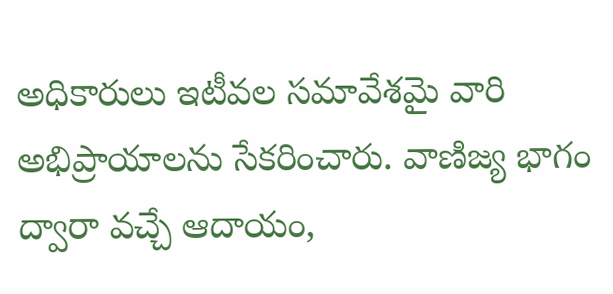అధికారులు ఇటీవల సమావేశమై వారి అభిప్రాయాలను సేకరించారు. వాణిజ్య భాగం ద్వారా వచ్చే ఆదాయం,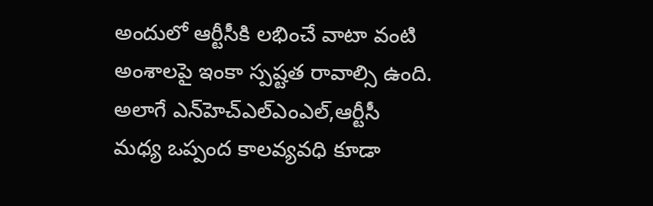అందులో ఆర్టీసీకి లభించే వాటా వంటి అంశాలపై ఇంకా స్పష్టత రావాల్సి ఉంది. అలాగే ఎన్‌హెచ్‌ఎల్‌ఎంఎల్,ఆర్టీసీ మధ్య ఒప్పంద కాలవ్యవధి కూడా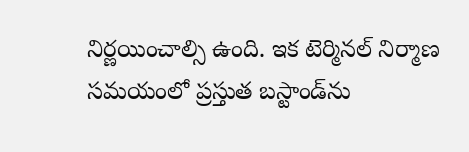నిర్ణయించాల్సి ఉంది. ఇక టెర్మినల్ నిర్మాణ సమయంలో ప్రస్తుత బస్టాండ్‌ను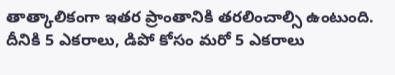తాత్కాలికంగా ఇతర ప్రాంతానికి తరలించాల్సి ఉంటుంది. దీనికి 5 ఎకరాలు, డిపో కోసం మరో 5 ఎకరాలు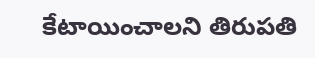కేటాయించాలని తిరుపతి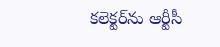కలెక్టర్‌ను ఆర్టీసీ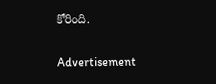కోరింది.

Advertisement